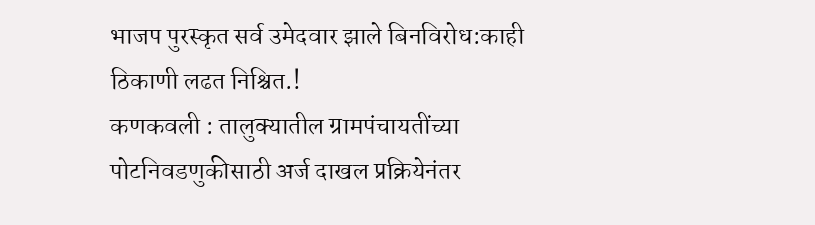भाजप पुरस्कृत सर्व उमेदवार झाले बिनविरोध:काही ठिकाणी लढत निश्चित.!
कणकवली : तालुक्यातील ग्रामपंचायतींच्या पोटनिवडणुकीसाठी अर्ज दाखल प्रक्रियेनंतर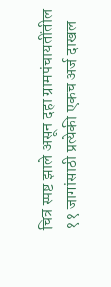चित्र स्पष्ट झाले असून दहा ग्रामपंचायतींतील ११ जागांसाठी प्रत्येकी एकच अर्ज दाखल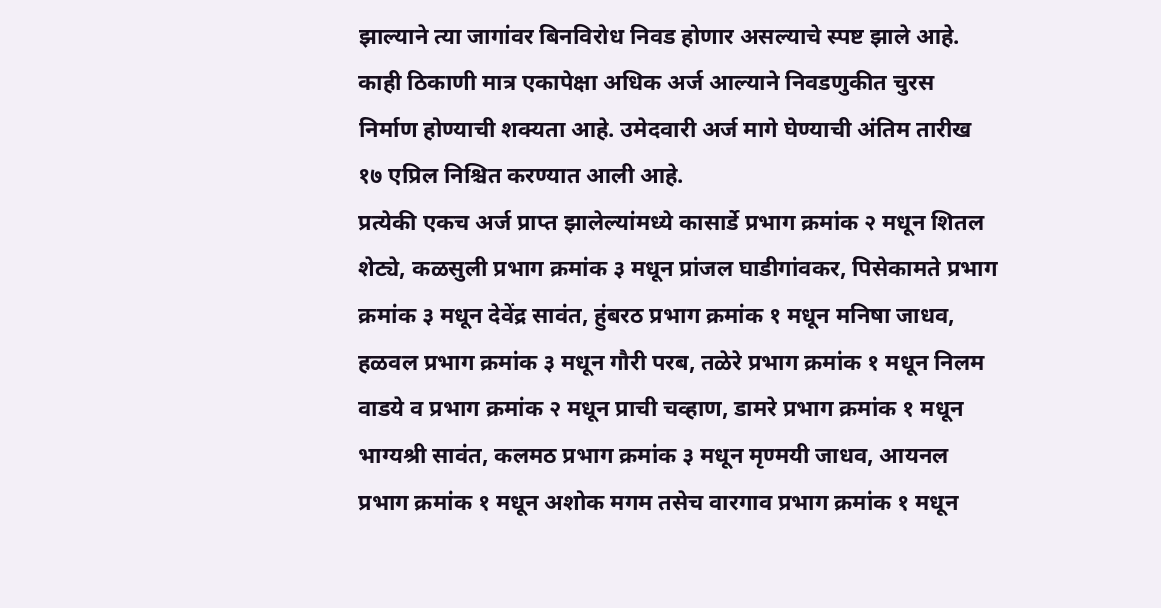झाल्याने त्या जागांवर बिनविरोध निवड होणार असल्याचे स्पष्ट झाले आहे. काही ठिकाणी मात्र एकापेक्षा अधिक अर्ज आल्याने निवडणुकीत चुरस निर्माण होण्याची शक्यता आहे. उमेदवारी अर्ज मागे घेण्याची अंतिम तारीख १७ एप्रिल निश्चित करण्यात आली आहे.
प्रत्येकी एकच अर्ज प्राप्त झालेल्यांमध्ये कासार्डे प्रभाग क्रमांक २ मधून शितल शेट्ये, कळसुली प्रभाग क्रमांक ३ मधून प्रांजल घाडीगांवकर, पिसेकामते प्रभाग क्रमांक ३ मधून देवेंद्र सावंत, हुंबरठ प्रभाग क्रमांक १ मधून मनिषा जाधव, हळवल प्रभाग क्रमांक ३ मधून गौरी परब, तळेरे प्रभाग क्रमांक १ मधून निलम वाडये व प्रभाग क्रमांक २ मधून प्राची चव्हाण, डामरे प्रभाग क्रमांक १ मधून भाग्यश्री सावंत, कलमठ प्रभाग क्रमांक ३ मधून मृण्मयी जाधव, आयनल प्रभाग क्रमांक १ मधून अशोक मगम तसेच वारगाव प्रभाग क्रमांक १ मधून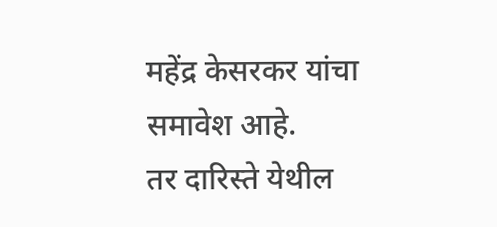महेंद्र केसरकर यांचा समावेश आहे.
तर दारिस्ते येथील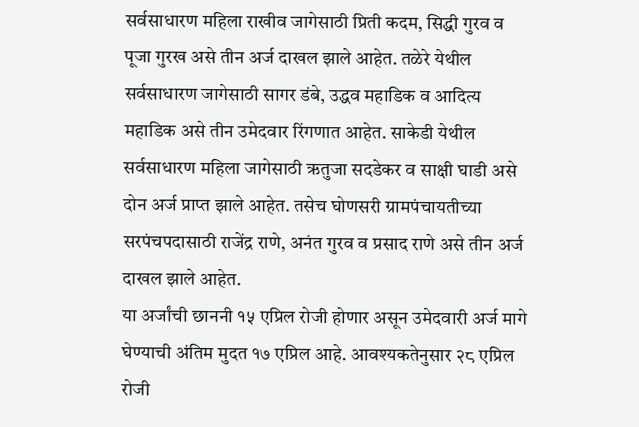सर्वसाधारण महिला राखीव जागेसाठी प्रिती कदम, सिद्धी गुरव व पूजा गुरख असे तीन अर्ज दाखल झाले आहेत. तळेरे येथील सर्वसाधारण जागेसाठी सागर डंबे, उद्धव महाडिक व आदित्य महाडिक असे तीन उमेदवार रिंगणात आहेत. साकेडी येथील सर्वसाधारण महिला जागेसाठी ऋतुजा सदडेकर व साक्षी घाडी असे दोन अर्ज प्राप्त झाले आहेत. तसेच घोणसरी ग्रामपंचायतीच्या सरपंचपदासाठी राजेंद्र राणे, अनंत गुरव व प्रसाद राणे असे तीन अर्ज दाखल झाले आहेत.
या अर्जांची छाननी १५ एप्रिल रोजी होणार असून उमेदवारी अर्ज मागे घेण्याची अंतिम मुदत १७ एप्रिल आहे. आवश्यकतेनुसार २८ एप्रिल रोजी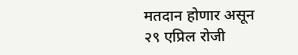मतदान होणार असून २९ एप्रिल रोजी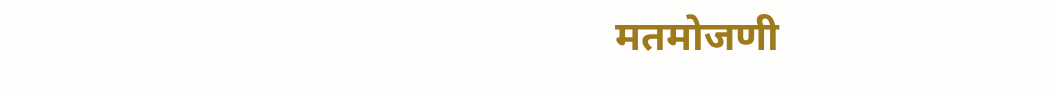मतमोजणी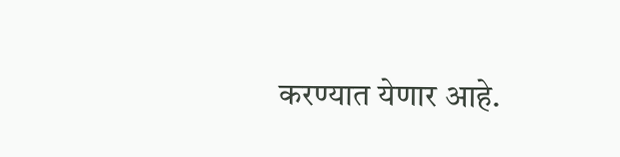करण्यात येणार आहे.